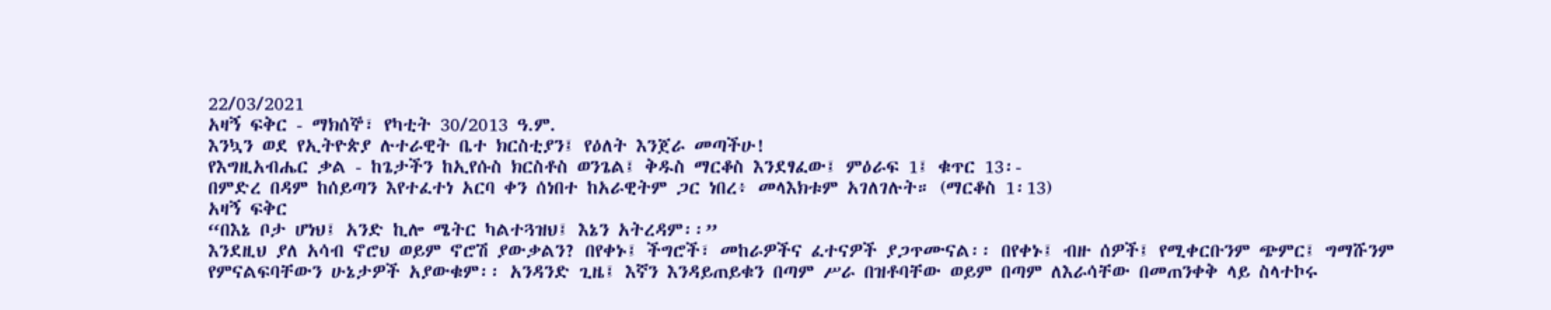22/03/2021
አዛኝ ፍቅር - ማክሰኞ፣ የካቲት 30/2013 ዓ.ም.
እንኳን ወደ የኢትዮጵያ ሉተራዊት ቤተ ክርስቲያን፤ የዕለት እንጀራ መጣችሁ!
የእግዚአብሔር ቃል - ከጌታችን ከኢየሱስ ክርስቶስ ወንጌል፤ ቅዱስ ማርቆስ እንደፃፈው፤ ምዕራፍ 1፤ ቁጥር 13፡-
በምድረ በዳም ከሰይጣን እየተፈተነ አርባ ቀን ሰነበተ ከአራዊትም ጋር ነበረ፥ መላእክቱም አገለገሉት። (ማርቆስ 1፡13)
አዛኝ ፍቅር
“በእኔ ቦታ ሆነህ፤ አንድ ኪሎ ሜትር ካልተጓዝህ፤ እኔን አትረዳም፡፡”
እንደዚህ ያለ አሳብ ኖሮህ ወይም ኖሮሽ ያውቃልን? በየቀኑ፤ ችግሮች፣ መከራዎችና ፈተናዎች ያጋጥሙናል፡፡ በየቀኑ፤ ብዙ ሰዎች፤ የሚቀርቡንም ጭምር፤ ግማሹንም የምናልፍባቸውን ሁኔታዎች አያውቁም፡፡ አንዳንድ ጊዜ፤ እኛን እንዳይጠይቁን በጣም ሥራ በዝቶባቸው ወይም በጣም ለእራሳቸው በመጠንቀቅ ላይ ስላተኮሩ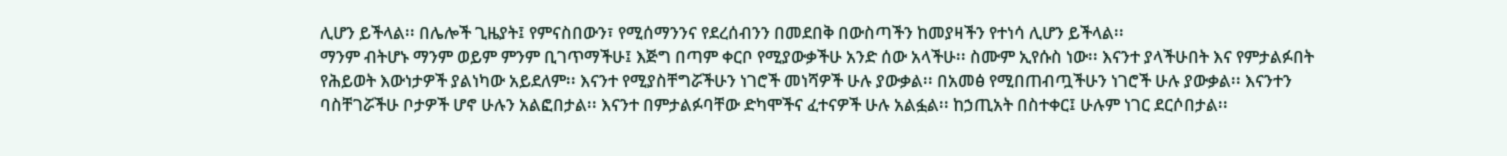ሊሆን ይችላል፡፡ በሌሎች ጊዜያት፤ የምናስበውን፣ የሚሰማንንና የደረሰብንን በመደበቅ በውስጣችን ከመያዛችን የተነሳ ሊሆን ይችላል፡፡
ማንም ብትሆኑ ማንም ወይም ምንም ቢገጥማችሁ፤ እጅግ በጣም ቀርቦ የሚያውቃችሁ አንድ ሰው አላችሁ፡፡ ስሙም ኢየሱስ ነው፡፡ እናንተ ያላችሁበት እና የምታልፉበት የሕይወት እውነታዎች ያልነካው አይደለም፡፡ እናንተ የሚያስቸግሯችሁን ነገሮች መነሻዎች ሁሉ ያውቃል፡፡ በአመፅ የሚበጠብጧችሁን ነገሮች ሁሉ ያውቃል፡፡ እናንተን ባስቸገሯችሁ ቦታዎች ሆኖ ሁሉን አልፎበታል፡፡ እናንተ በምታልፉባቸው ድካሞችና ፈተናዎች ሁሉ አልፏል፡፡ ከኃጢአት በስተቀር፤ ሁሉም ነገር ደርሶበታል፡፡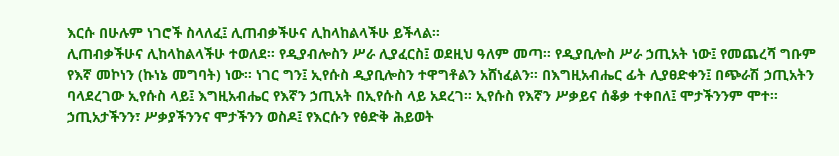እርሱ በሁሉም ነገሮች ስላለፈ፤ ሊጠብቃችሁና ሊከላከልላችሁ ይችላል፡፡
ሊጠብቃችሁና ሊከላከልላችሁ ተወለደ፡፡ የዲያብሎስን ሥራ ሊያፈርስ፤ ወደዚህ ዓለም መጣ፡፡ የዲያቢሎስ ሥራ ኃጢአት ነው፤ የመጨረሻ ግቡም የእኛ መኮነን (ኩነኔ መግባት) ነው፡፡ ነገር ግን፤ ኢየሱስ ዲያቢሎስን ተዋግቶልን አሸነፈልን፡፡ በእግዚአብሔር ፊት ሊያፀድቀን፤ በጭራሽ ኃጢአትን ባላደረገው ኢየሱስ ላይ፤ እግዚአብሔር የእኛን ኃጢአት በኢየሱስ ላይ አደረገ፡፡ ኢየሱስ የእኛን ሥቃይና ሰቆቃ ተቀበለ፤ ሞታችንንም ሞተ፡፡ ኃጢአታችንን፣ ሥቃያችንንና ሞታችንን ወስዶ፤ የእርሱን የፅድቅ ሕይወት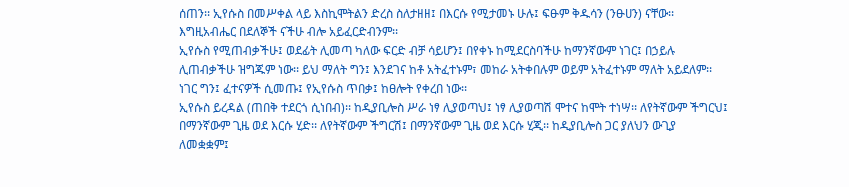ሰጠን፡፡ ኢየሱስ በመሥቀል ላይ እስኪሞትልን ድረስ ስለታዘዘ፤ በእርሱ የሚታመኑ ሁሉ፤ ፍፁም ቅዱሳን (ንፁሀን) ናቸው፡፡ እግዚአብሔር በደለኞች ናችሁ ብሎ አይፈርድብንም፡፡
ኢየሱስ የሚጠብቃችሁ፤ ወደፊት ሊመጣ ካለው ፍርድ ብቻ ሳይሆን፤ በየቀኑ ከሚደርስባችሁ ከማንኛውም ነገር፤ በኃይሉ ሊጠብቃችሁ ዝግጁም ነው፡፡ ይህ ማለት ግን፤ እንደገና ከቶ አትፈተኑም፣ መከራ አትቀበሉም ወይም አትፈተኑም ማለት አይደለም፡፡ ነገር ግን፤ ፈተናዎች ሲመጡ፤ የኢየሱስ ጥበቃ፤ ከፀሎት የቀረበ ነው፡፡
ኢየሱስ ይረዳል (ጠበቅ ተደርጎ ሲነበብ)፡፡ ከዲያቢሎስ ሥራ ነፃ ሊያወጣህ፤ ነፃ ሊያወጣሽ ሞተና ከሞት ተነሣ፡፡ ለየትኛውም ችግርህ፤ በማንኛውም ጊዜ ወደ እርሱ ሂድ፡፡ ለየትኛውም ችግርሽ፤ በማንኛውም ጊዜ ወደ እርሱ ሂጂ፡፡ ከዲያቢሎስ ጋር ያለህን ውጊያ ለመቋቋም፤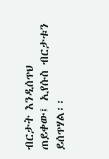ብርታት እንዲሰጥህ ጠይቀው፤ ኢየሱስ ብርታቱን ይሰጥሃል፡፡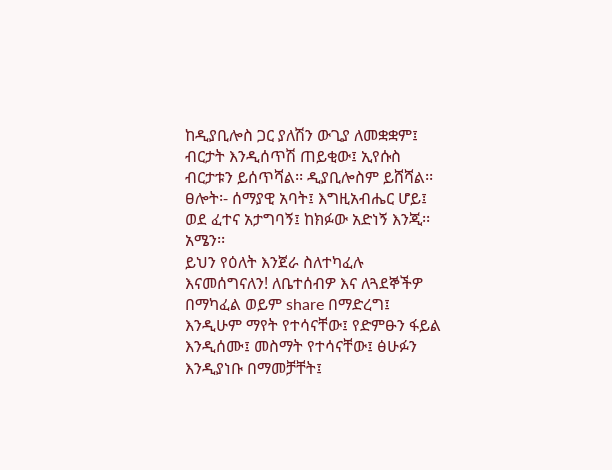ከዲያቢሎስ ጋር ያለሽን ውጊያ ለመቋቋም፤ ብርታት እንዲሰጥሽ ጠይቂው፤ ኢየሱስ ብርታቱን ይሰጥሻል፡፡ ዲያቢሎስም ይሸሻል፡፡
ፀሎት፡- ሰማያዊ አባት፤ እግዚአብሔር ሆይ፤ ወደ ፈተና አታግባኝ፤ ከክፉው አድነኝ እንጂ፡፡ አሜን፡፡
ይህን የዕለት እንጀራ ስለተካፈሉ እናመሰግናለን! ለቤተሰብዎ እና ለጓደኞችዎ በማካፈል ወይም share በማድረግ፤ እንዲሁም ማየት የተሳናቸው፤ የድምፁን ፋይል እንዲሰሙ፤ መስማት የተሳናቸው፤ ፅሁፉን እንዲያነቡ በማመቻቸት፤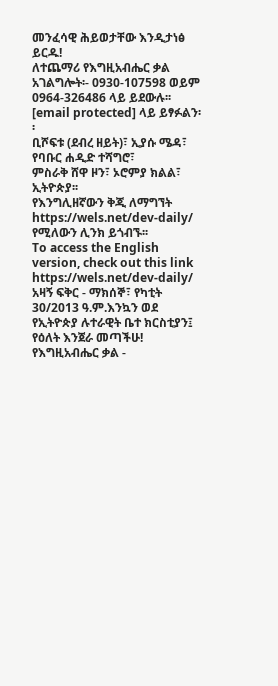መንፈሳዊ ሕይወታቸው እንዲታነፅ ይርዱ!
ለተጨማሪ የእግዚአብሔር ቃል አገልግሎት፡- 0930-107598 ወይም 0964-326486 ላይ ይደውሉ፡፡ [email protected] ላይ ይፃፉልን፡፡
ቢሾፍቱ (ደብረ ዘይት)፣ ኢያሱ ሜዳ፣ የባቡር ሐዲድ ተሻግሮ፣
ምስራቅ ሸዋ ዞን፣ ኦሮምያ ክልል፣ ኢትዮጵያ፡፡
የእንግሊዘኛውን ቅጂ ለማግኘት https://wels.net/dev-daily/ የሚለውን ሊንክ ይጎብኙ፡፡
To access the English version, check out this link https://wels.net/dev-daily/
አዛኝ ፍቅር - ማክሰኞ፣ የካቲት 30/2013 ዓ.ም.እንኳን ወደ የኢትዮጵያ ሉተራዊት ቤተ ክርስቲያን፤ የዕለት እንጀራ መጣችሁ! የእግዚአብሔር ቃል -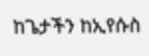ከጌታችን ከኢየሱስ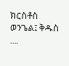ክርስቶስ ወንጌል፤ ቅዱስ ....